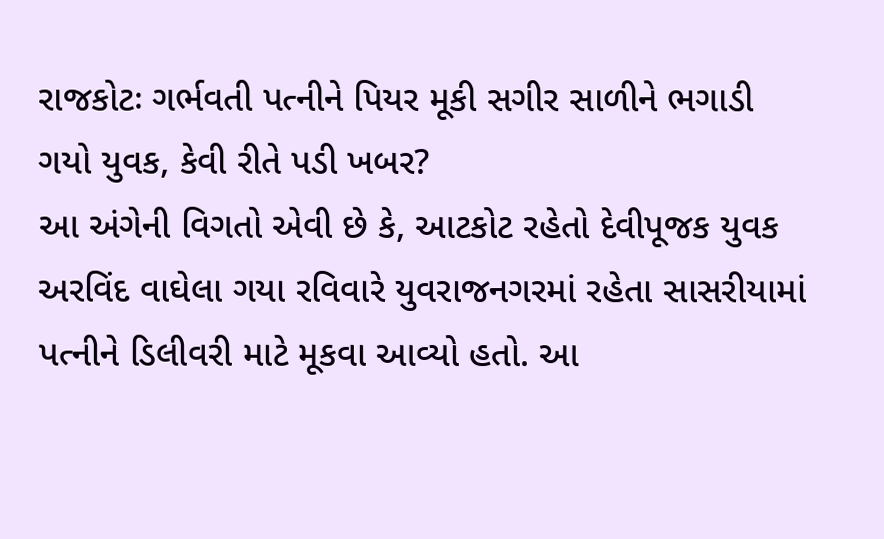રાજકોટઃ ગર્ભવતી પત્નીને પિયર મૂકી સગીર સાળીને ભગાડી ગયો યુવક, કેવી રીતે પડી ખબર?
આ અંગેની વિગતો એવી છે કે, આટકોટ રહેતો દેવીપૂજક યુવક અરવિંદ વાઘેલા ગયા રવિવારે યુવરાજનગરમાં રહેતા સાસરીયામાં પત્નીને ડિલીવરી માટે મૂકવા આવ્યો હતો. આ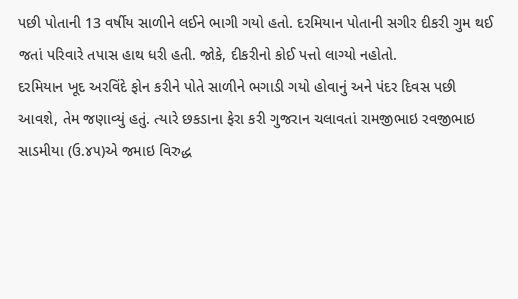પછી પોતાની 13 વર્ષીય સાળીને લઈને ભાગી ગયો હતો. દરમિયાન પોતાની સગીર દીકરી ગુમ થઈ જતાં પરિવારે તપાસ હાથ ધરી હતી. જોકે, દીકરીનો કોઈ પત્તો લાગ્યો નહોતો.
દરમિયાન ખૂદ અરવિંદે ફોન કરીને પોતે સાળીને ભગાડી ગયો હોવાનું અને પંદર દિવસ પછી આવશે, તેમ જણાવ્યું હતું. ત્યારે છકડાના ફેરા કરી ગુજરાન ચલાવતાં રામજીભાઇ રવજીભાઇ સાડમીયા (ઉ.૪૫)એ જમાઇ વિરુદ્ધ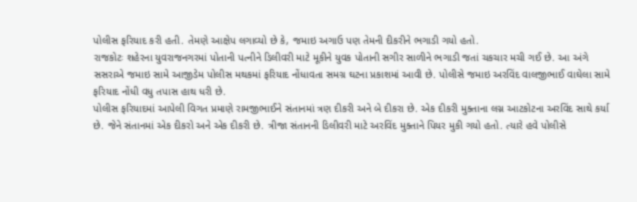પોલીસ ફરિયાદ કરી હતી. તેમણે આક્ષેપ લગાવ્યો છે કે, જમાઇ અગાઉ પણ તેમની દીકરીને ભગાડી ગયો હતો.
રાજકોટઃ શહેરના યુવરાજનગરમાં પોતાની પત્નીને ડિલીવરી માટે મૂકીને યુવક પોતાની સગીર સાળીને ભગાડી જતાં ચકચાર મચી ગઈ છે. આ અંગે સસરાએ જમાઇ સામે આજીડેમ પોલીસ મથકમાં ફરિયાદ નોંધાવતા સમગ્ર ઘટના પ્રકાશમાં આવી છે. પોલીસે જમાઇ અરવિંદ વાલજીભાઈ વાઘેલા સામે ફરિયાદ નોંધી વધુ તપાસ હાથ ધરી છે.
પોલીસ ફરિયાદમાં આપેલી વિગત પ્રમાણે રામજીભાઈને સંતાનમાં ત્રણ દીકરી અને બે દીકરા છે. એક દીકરી મુક્તાના લગ્ન આટકોટના અરવિંદ સાથે કર્યા છે. જેને સંતાનમાં એક દીકરો અને એક દીકરી છે. ત્રીજા સંતાનની ડિલીવરી માટે અરવિંદ મુક્તાને પિયર મુકી ગયો હતો. ત્યારે હવે પોલીસે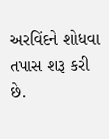અરવિંદને શોધવા તપાસ શરૂ કરી છે.